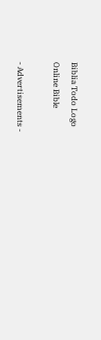Biblia Todo Logo
Online Bible

- Advertisements -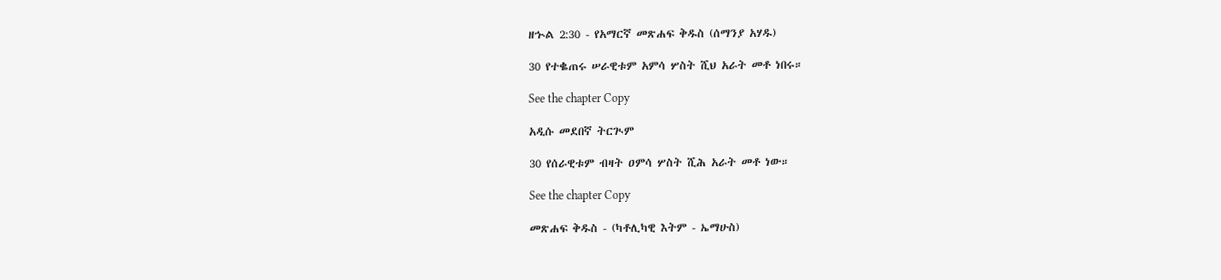ዘኍል 2:30 - የአማርኛ መጽሐፍ ቅዱስ (ሰማንያ አሃዱ)

30 የተቈጠሩ ሠራዊቱም አምሳ ሦስት ሺህ አራት መቶ ነበሩ።

See the chapter Copy

አዲሱ መደበኛ ትርጒም

30 የሰራዊቱም ብዛት ዐምሳ ሦስት ሺሕ አራት መቶ ነው።

See the chapter Copy

መጽሐፍ ቅዱስ - (ካቶሊካዊ እትም - ኤማሁስ)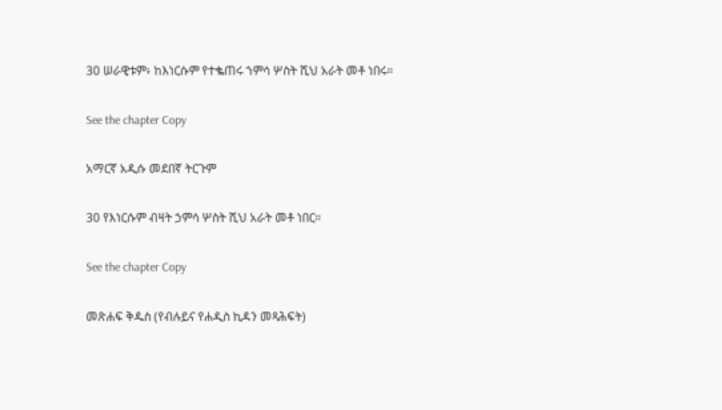30 ሠራዊቱም፥ ከእነርሱም የተቈጠሩ ኀምሳ ሦስት ሺህ አራት መቶ ነበሩ።

See the chapter Copy

አማርኛ አዲሱ መደበኛ ትርጉም

30 የእነርሱም ብዛት ኃምሳ ሦስት ሺህ አራት መቶ ነበር።

See the chapter Copy

መጽሐፍ ቅዱስ (የብሉይና የሐዲስ ኪዳን መጻሕፍት)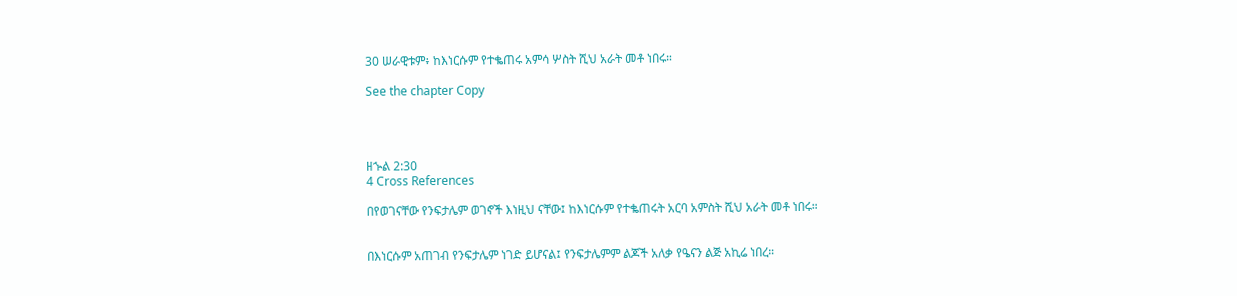30 ሠራዊቱም፥ ከእነርሱም የተቈጠሩ አምሳ ሦስት ሺህ አራት መቶ ነበሩ።

See the chapter Copy




ዘኍል 2:30
4 Cross References

በየወገናቸው የንፍታሌም ወገኖች እነዚህ ናቸው፤ ከእነርሱም የተቈጠሩት አርባ አምስት ሺህ አራት መቶ ነበሩ።


በእነርሱም አጠገብ የንፍታሌም ነገድ ይሆናል፤ የንፍታሌምም ልጆች አለቃ የዔናን ልጅ አኪሬ ነበረ።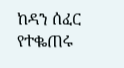ከዳን ሰፈር የተቈጠሩ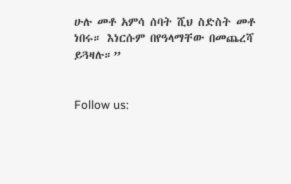ሁሉ መቶ አምሳ ሰባት ሺህ ስድስት መቶ ነበሩ። እነርሱም በየዓላማቸው በመጨረሻ ይጓዛሉ።”


Follow us: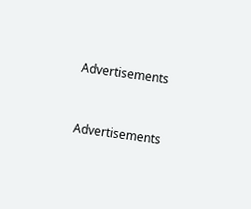Advertisements


Advertisements